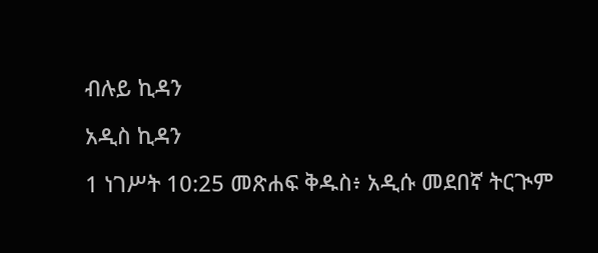ብሉይ ኪዳን

አዲስ ኪዳን

1 ነገሥት 10:25 መጽሐፍ ቅዱስ፥ አዲሱ መደበኛ ትርጒም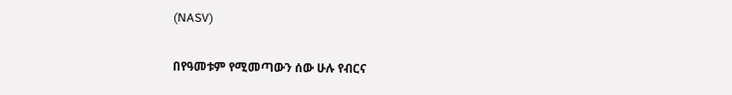(NASV)

በየዓመቱም የሚመጣውን ሰው ሁሉ የብርና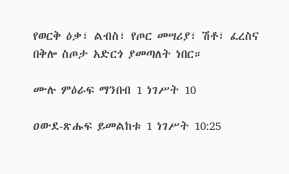የወርቅ ዕቃ፣ ልብስ፣ የጦር መሣሪያ፣ ሽቶ፣ ፈረስና በቅሎ ስጦታ አድርጎ ያመጣለት ነበር።

ሙሉ ምዕራፍ ማንበብ 1 ነገሥት 10

ዐውደ-ጽሑፍ ይመልከቱ 1 ነገሥት 10:25